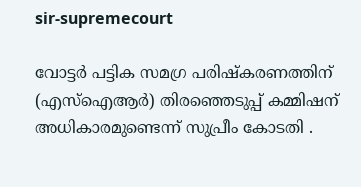sir-supremecourt

വോട്ടര്‍ പട്ടിക സമഗ്ര പരിഷ്‌കരണത്തിന് (എസ്ഐആര്‍) തിരഞ്ഞെടുപ്പ് കമ്മിഷന് അധികാരമുണ്ടെന്ന് സുപ്രീം കോടതി .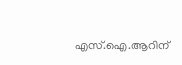എസ്.ഐ.ആറിന്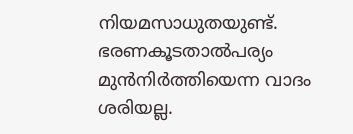നിയമസാധുതയുണ്ട്. ഭരണകൂടതാല്‍പര്യം മുന്‍നിര്‍ത്തിയെന്ന വാദം ശരിയല്ല.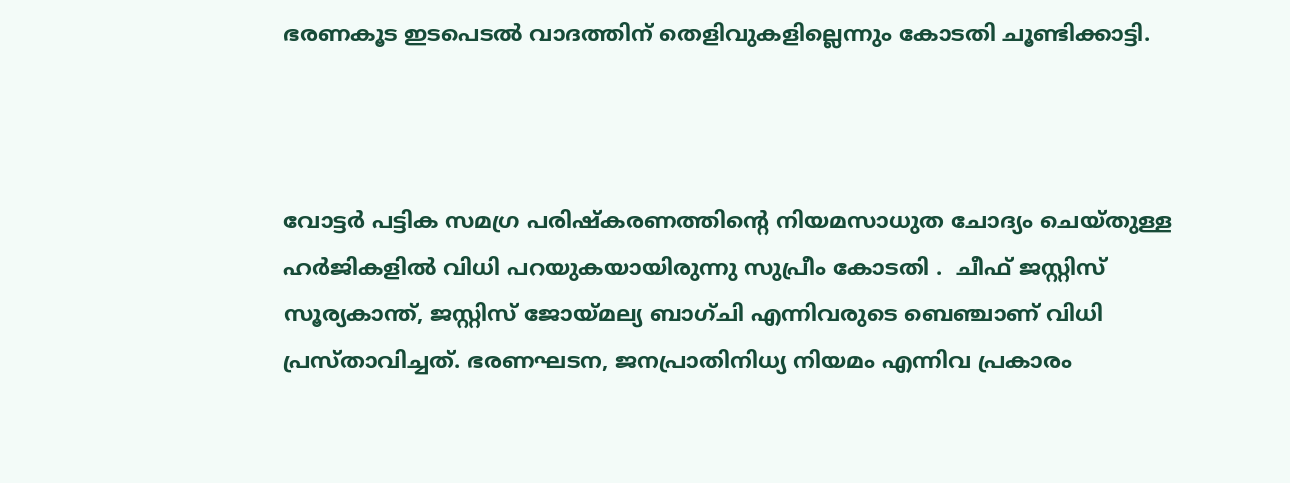ഭരണകൂട ഇടപെടല്‍ വാദത്തിന് തെളിവുകളില്ലെന്നും കോടതി ചൂണ്ടിക്കാട്ടി.



വോട്ടര്‍ പട്ടിക സമഗ്ര പരിഷ്‌കരണത്തിന്റെ നിയമസാധുത ചോദ്യം ചെയ്തുള്ള ഹര്‍ജികളില്‍ വിധി പറയുകയായിരുന്നു സുപ്രീം കോടതി .  ചീഫ് ജസ്റ്റിസ് സൂര്യകാന്ത്, ജസ്റ്റിസ് ജോയ്മല്യ ബാഗ്ചി എന്നിവരുടെ ബെഞ്ചാണ് വിധി പ്രസ്താവിച്ചത്. ഭരണഘടന, ജനപ്രാതിനിധ്യ നിയമം എന്നിവ പ്രകാരം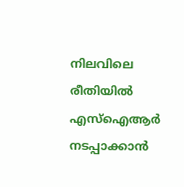നിലവിലെ രീതിയിൽ എസ്ഐആര്‍  നടപ്പാക്കാൻ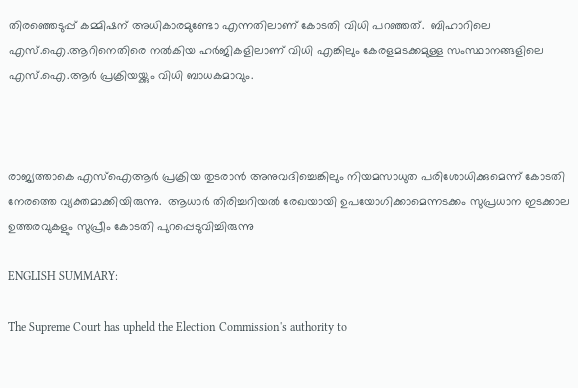തിരഞ്ഞെടുപ്പ് കമ്മിഷന് അധികാരമുണ്ടോ എന്നതിലാണ് കോടതി വിധി പറഞ്ഞത്.  ബിഹാറിലെ എസ്.ഐ.ആറിനെതിരെ നൽകിയ ഹർജികളിലാണ് വിധി എങ്കിലും കേരളമടക്കമുള്ള സംസ്ഥാനങ്ങളിലെ എസ്.ഐ.ആർ പ്രക്രിയയ്ക്കും വിധി ബാധകമാവും.



രാജ്യത്താകെ എസ്ഐആര്‍ പ്രക്രിയ തുടരാൻ അനുവദിച്ചെങ്കിലും നിയമസാധുത പരിശോധിക്കുമെന്ന് കോടതി നേരത്തെ വ്യക്തമാക്കിയിരുന്നു.  ആധാര്‍ തിരിച്ചറിയല്‍ രേഖയായി ഉപയോഗിക്കാമെന്നടക്കം സുപ്രധാന ഇടക്കാല ഉത്തരവുകളും സുപ്രീം കോടതി പുറപ്പെടുവിച്ചിരുന്നു

ENGLISH SUMMARY:

The Supreme Court has upheld the Election Commission's authority to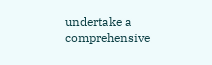undertake a comprehensive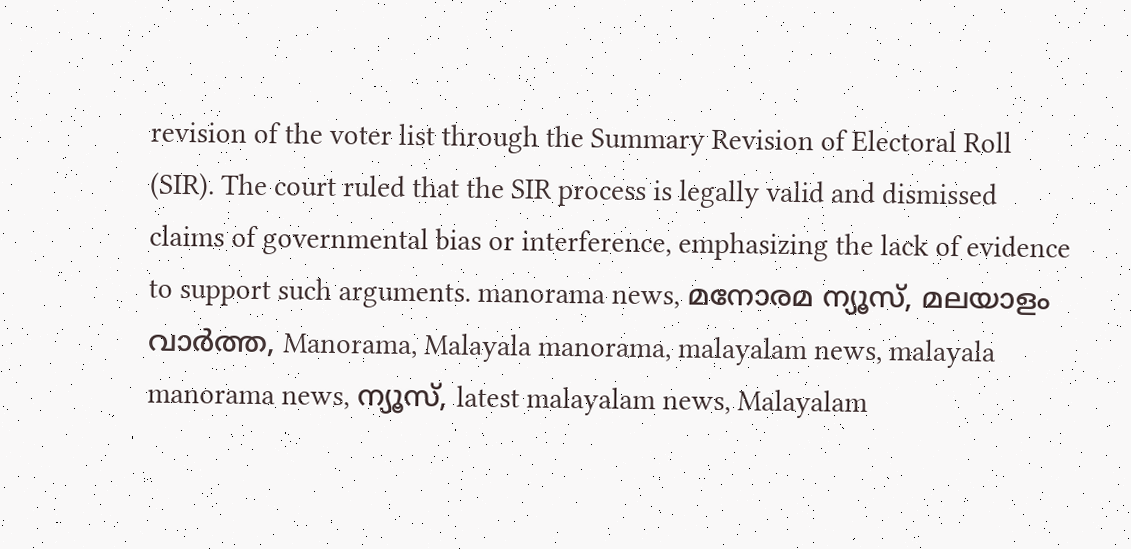revision of the voter list through the Summary Revision of Electoral Roll (SIR). The court ruled that the SIR process is legally valid and dismissed claims of governmental bias or interference, emphasizing the lack of evidence to support such arguments. manorama news, മനോരമ ന്യൂസ്, മലയാളം വാർത്ത, Manorama, Malayala manorama, malayalam news, malayala manorama news, ന്യൂസ്‌, latest malayalam news, Malayalam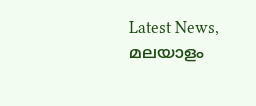Latest News, മലയാളം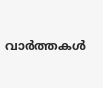വാർത്തകൾ